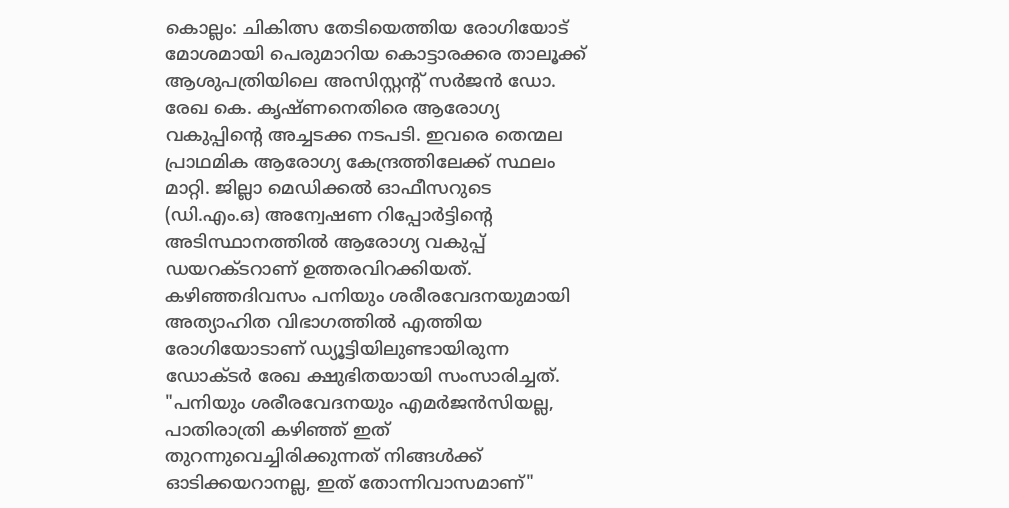കൊല്ലം: ചികിത്സ തേടിയെത്തിയ രോഗിയോട് മോശമായി പെരുമാറിയ കൊട്ടാരക്കര താലൂക്ക് ആശുപത്രിയിലെ അസിസ്റ്റന്റ് സർജൻ ഡോ. രേഖ കെ. കൃഷ്ണനെതിരെ ആരോഗ്യ വകുപ്പിന്റെ അച്ചടക്ക നടപടി. ഇവരെ തെന്മല പ്രാഥമിക ആരോഗ്യ കേന്ദ്രത്തിലേക്ക് സ്ഥലം മാറ്റി. ജില്ലാ മെഡിക്കൽ ഓഫീസറുടെ (ഡി.എം.ഒ) അന്വേഷണ റിപ്പോർട്ടിന്റെ അടിസ്ഥാനത്തിൽ ആരോഗ്യ വകുപ്പ് ഡയറക്ടറാണ് ഉത്തരവിറക്കിയത്.
കഴിഞ്ഞദിവസം പനിയും ശരീരവേദനയുമായി അത്യാഹിത വിഭാഗത്തിൽ എത്തിയ രോഗിയോടാണ് ഡ്യൂട്ടിയിലുണ്ടായിരുന്ന ഡോക്ടർ രേഖ ക്ഷുഭിതയായി സംസാരിച്ചത്. "പനിയും ശരീരവേദനയും എമർജൻസിയല്ല, പാതിരാത്രി കഴിഞ്ഞ് ഇത് തുറന്നുവെച്ചിരിക്കുന്നത് നിങ്ങൾക്ക് ഓടിക്കയറാനല്ല, ഇത് തോന്നിവാസമാണ്"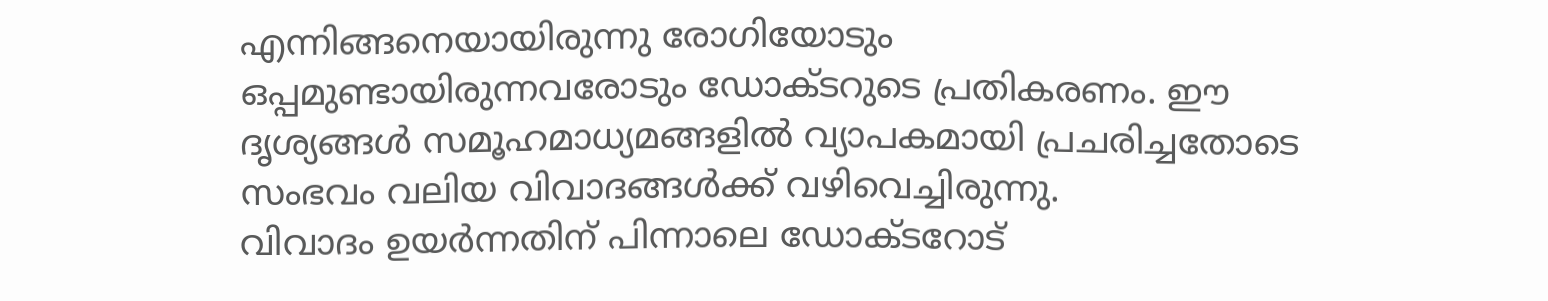എന്നിങ്ങനെയായിരുന്നു രോഗിയോടും ഒപ്പമുണ്ടായിരുന്നവരോടും ഡോക്ടറുടെ പ്രതികരണം. ഈ ദൃശ്യങ്ങൾ സമൂഹമാധ്യമങ്ങളിൽ വ്യാപകമായി പ്രചരിച്ചതോടെ സംഭവം വലിയ വിവാദങ്ങൾക്ക് വഴിവെച്ചിരുന്നു.
വിവാദം ഉയർന്നതിന് പിന്നാലെ ഡോക്ടറോട്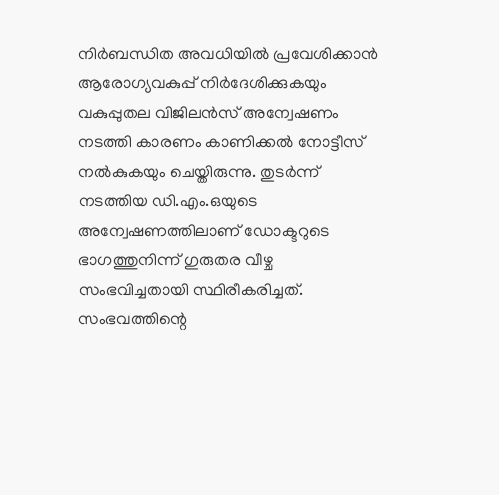നിർബന്ധിത അവധിയിൽ പ്രവേശിക്കാൻ ആരോഗ്യവകുപ്പ് നിർദേശിക്കുകയും വകുപ്പുതല വിജിലൻസ് അന്വേഷണം നടത്തി കാരണം കാണിക്കൽ നോട്ടീസ് നൽകുകയും ചെയ്തിരുന്നു. തുടർന്ന് നടത്തിയ ഡി.എം.ഒയുടെ അന്വേഷണത്തിലാണ് ഡോക്ടറുടെ ഭാഗത്തുനിന്ന് ഗുരുതര വീഴ്ച സംഭവിച്ചതായി സ്ഥിരീകരിച്ചത്. സംഭവത്തിന്റെ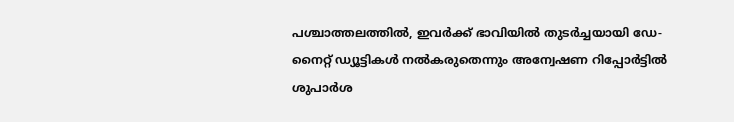പശ്ചാത്തലത്തിൽ, ഇവർക്ക് ഭാവിയിൽ തുടർച്ചയായി ഡേ-നൈറ്റ് ഡ്യൂട്ടികൾ നൽകരുതെന്നും അന്വേഷണ റിപ്പോർട്ടിൽ ശുപാർശ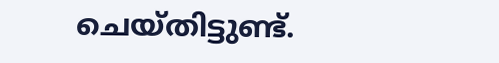ചെയ്തിട്ടുണ്ട്.